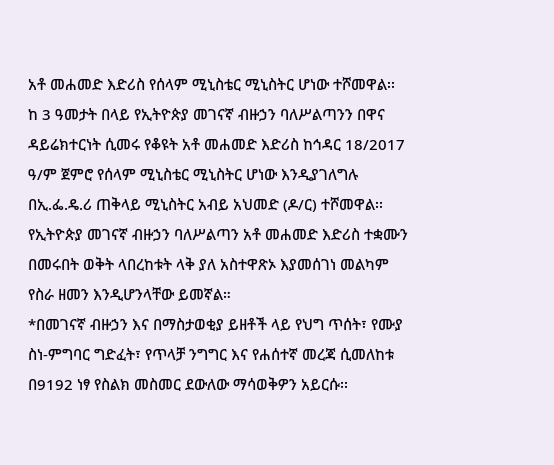አቶ መሐመድ እድሪስ የሰላም ሚኒስቴር ሚኒስትር ሆነው ተሾመዋል፡፡
ከ 3 ዓመታት በላይ የኢትዮጵያ መገናኛ ብዙኃን ባለሥልጣንን በዋና ዳይሬክተርነት ሲመሩ የቆዩት አቶ መሐመድ እድሪስ ከኅዳር 18/2017 ዓ/ም ጀምሮ የሰላም ሚኒስቴር ሚኒስትር ሆነው እንዲያገለግሉ በኢ.ፌ.ዴ.ሪ ጠቅላይ ሚኒስትር አብይ አህመድ (ዶ/ር) ተሾመዋል፡፡
የኢትዮጵያ መገናኛ ብዙኃን ባለሥልጣን አቶ መሐመድ እድሪስ ተቋሙን በመሩበት ወቅት ላበረከቱት ላቅ ያለ አስተዋጽኦ እያመሰገነ መልካም የስራ ዘመን እንዲሆንላቸው ይመኛል።
*በመገናኛ ብዙኃን እና በማስታወቂያ ይዘቶች ላይ የህግ ጥሰት፣ የሙያ ስነ-ምግባር ግድፈት፣ የጥላቻ ንግግር እና የሐሰተኛ መረጃ ሲመለከቱ በ9192 ነፃ የስልክ መስመር ደውለው ማሳወቅዎን አይርሱ፡፡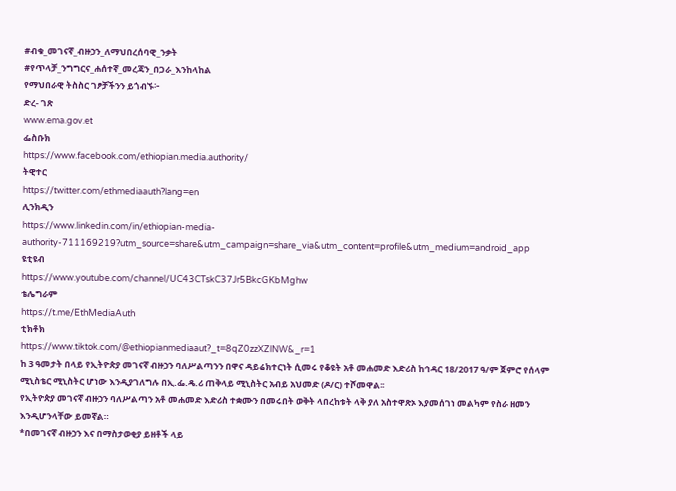#ብቁ_መገናኛ_ብዙኃን_ለማህበረሰባዊ_ንቃት
#የጥላቻ_ንግግርና_ሐሰተኛ_መረጃን_በጋራ_እንከላከል
የማህበራዊ ትስስር ገፆቻችንን ይጎብኙ፦
ድረ- ገጽ
www.ema.gov.et
ፌስቡክ
https://www.facebook.com/ethiopian.media.authority/
ትዊተር
https://twitter.com/ethmediaauth?lang=en
ሊንክዲን
https://www.linkedin.com/in/ethiopian-media-authority-711169219?utm_source=share&utm_campaign=share_via&utm_content=profile&utm_medium=android_app
ዩቲዩብ
https://www.youtube.com/channel/UC43CTskC37Jr5BkcGKbMghw
ቴሌግራም
https://t.me/EthMediaAuth
ቲክቶክ
https://www.tiktok.com/@ethiopianmediaaut?_t=8qZ0zzXZlNW&_r=1
ከ 3 ዓመታት በላይ የኢትዮጵያ መገናኛ ብዙኃን ባለሥልጣንን በዋና ዳይሬክተርነት ሲመሩ የቆዩት አቶ መሐመድ እድሪስ ከኅዳር 18/2017 ዓ/ም ጀምሮ የሰላም ሚኒስቴር ሚኒስትር ሆነው እንዲያገለግሉ በኢ.ፌ.ዴ.ሪ ጠቅላይ ሚኒስትር አብይ አህመድ (ዶ/ር) ተሾመዋል፡፡
የኢትዮጵያ መገናኛ ብዙኃን ባለሥልጣን አቶ መሐመድ እድሪስ ተቋሙን በመሩበት ወቅት ላበረከቱት ላቅ ያለ አስተዋጽኦ እያመሰገነ መልካም የስራ ዘመን እንዲሆንላቸው ይመኛል።
*በመገናኛ ብዙኃን እና በማስታወቂያ ይዘቶች ላይ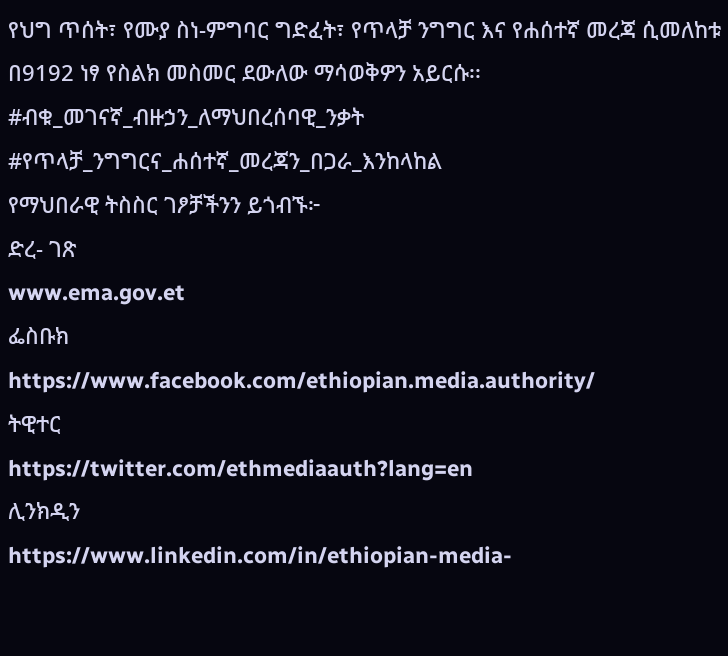የህግ ጥሰት፣ የሙያ ስነ-ምግባር ግድፈት፣ የጥላቻ ንግግር እና የሐሰተኛ መረጃ ሲመለከቱ በ9192 ነፃ የስልክ መስመር ደውለው ማሳወቅዎን አይርሱ፡፡
#ብቁ_መገናኛ_ብዙኃን_ለማህበረሰባዊ_ንቃት
#የጥላቻ_ንግግርና_ሐሰተኛ_መረጃን_በጋራ_እንከላከል
የማህበራዊ ትስስር ገፆቻችንን ይጎብኙ፦
ድረ- ገጽ
www.ema.gov.et
ፌስቡክ
https://www.facebook.com/ethiopian.media.authority/
ትዊተር
https://twitter.com/ethmediaauth?lang=en
ሊንክዲን
https://www.linkedin.com/in/ethiopian-media-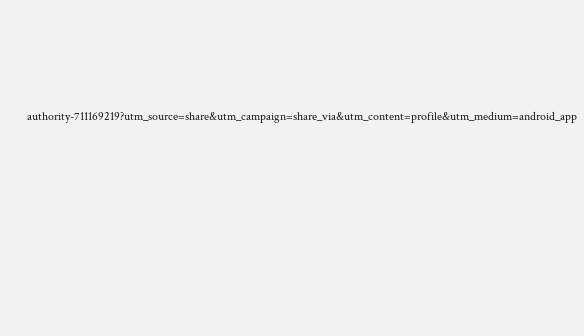authority-711169219?utm_source=share&utm_campaign=share_via&utm_content=profile&utm_medium=android_app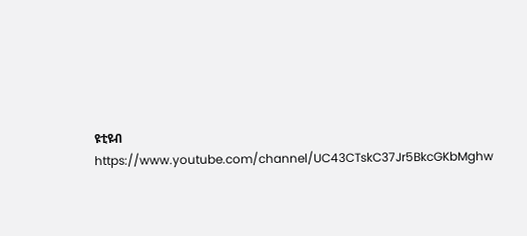ዩቲዩብ
https://www.youtube.com/channel/UC43CTskC37Jr5BkcGKbMghw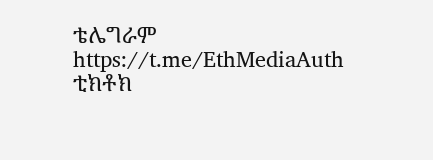ቴሌግራም
https://t.me/EthMediaAuth
ቲክቶክ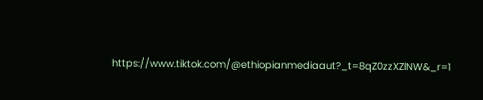https://www.tiktok.com/@ethiopianmediaaut?_t=8qZ0zzXZlNW&_r=1